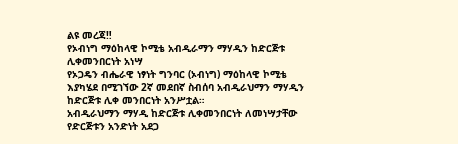ልዩ መረጃ‼
የኦብነግ ማዕከላዊ ኮሚቴ አብዲራማን ማሃዲን ከድርጅቱ ሊቀመንበርነት አነሣ
የኦጋዴን ብሔራዊ ነፃነት ግንባር (ኦብነግ) ማዕከላዊ ኮሚቴ እያካሄደ በሚገኘው 2ኛ መደበኛ ስብሰባ አብዲራህማን ማሃዲን ከድርጅቱ ሊቀ መንበርነት አንሥቷል።
አብዲራህማን ማሃዲ ከድርጅቱ ሊቀመንበርነት ለመነሣታቸው የድርጅቱን አንድነት አደጋ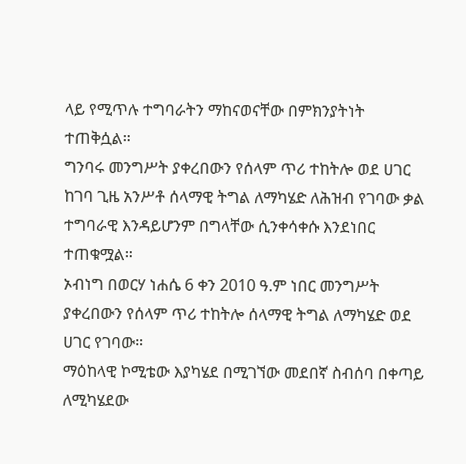ላይ የሚጥሉ ተግባራትን ማከናወናቸው በምክንያትነት ተጠቅሷል።
ግንባሩ መንግሥት ያቀረበውን የሰላም ጥሪ ተከትሎ ወደ ሀገር ከገባ ጊዜ አንሥቶ ሰላማዊ ትግል ለማካሄድ ለሕዝብ የገባው ቃል ተግባራዊ እንዳይሆንም በግላቸው ሲንቀሳቀሱ እንደነበር ተጠቁሟል።
ኦብነግ በወርሃ ነሐሴ 6 ቀን 2010 ዓ.ም ነበር መንግሥት ያቀረበውን የሰላም ጥሪ ተከትሎ ሰላማዊ ትግል ለማካሄድ ወደ ሀገር የገባው።
ማዕከላዊ ኮሚቴው እያካሄደ በሚገኘው መደበኛ ስብሰባ በቀጣይ ለሚካሄደው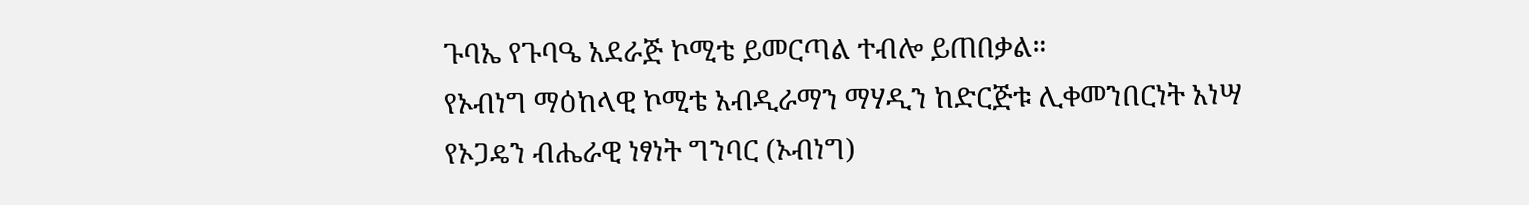ጉባኤ የጉባዔ አደራጅ ኮሚቴ ይመርጣል ተብሎ ይጠበቃል።
የኦብነግ ማዕከላዊ ኮሚቴ አብዲራማን ማሃዲን ከድርጅቱ ሊቀመንበርነት አነሣ
የኦጋዴን ብሔራዊ ነፃነት ግንባር (ኦብነግ)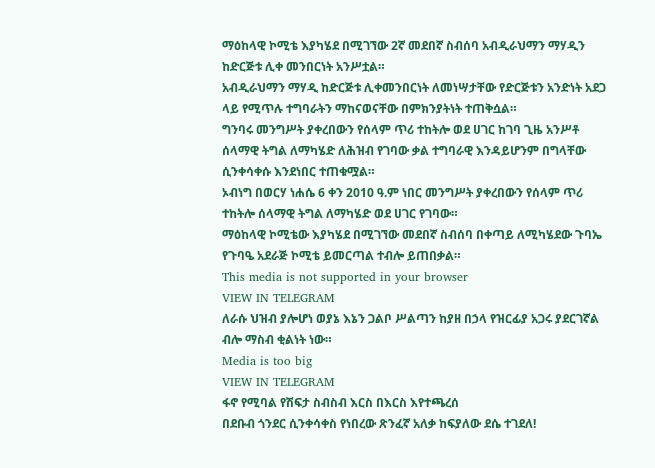ማዕከላዊ ኮሚቴ እያካሄደ በሚገኘው 2ኛ መደበኛ ስብሰባ አብዲራህማን ማሃዲን ከድርጅቱ ሊቀ መንበርነት አንሥቷል።
አብዲራህማን ማሃዲ ከድርጅቱ ሊቀመንበርነት ለመነሣታቸው የድርጅቱን አንድነት አደጋ ላይ የሚጥሉ ተግባራትን ማከናወናቸው በምክንያትነት ተጠቅሷል።
ግንባሩ መንግሥት ያቀረበውን የሰላም ጥሪ ተከትሎ ወደ ሀገር ከገባ ጊዜ አንሥቶ ሰላማዊ ትግል ለማካሄድ ለሕዝብ የገባው ቃል ተግባራዊ እንዳይሆንም በግላቸው ሲንቀሳቀሱ እንደነበር ተጠቁሟል።
ኦብነግ በወርሃ ነሐሴ 6 ቀን 2010 ዓ.ም ነበር መንግሥት ያቀረበውን የሰላም ጥሪ ተከትሎ ሰላማዊ ትግል ለማካሄድ ወደ ሀገር የገባው።
ማዕከላዊ ኮሚቴው እያካሄደ በሚገኘው መደበኛ ስብሰባ በቀጣይ ለሚካሄደው ጉባኤ የጉባዔ አደራጅ ኮሚቴ ይመርጣል ተብሎ ይጠበቃል።
This media is not supported in your browser
VIEW IN TELEGRAM
ለራሱ ህዝብ ያሎሆነ ወያኔ እኔን ጋልቦ ሥልጣን ከያዘ በኃላ የዝርፊያ አጋሩ ያደርገኛል ብሎ ማስብ ቂልነት ነው።
Media is too big
VIEW IN TELEGRAM
ፋኖ የሚባል የሽፍታ ስብስብ እርስ በእርስ እየተጫረሰ
በደቡብ ጎንደር ሲንቀሳቀስ የነበረው ጽንፈኛ አለቃ ከፍያለው ደሴ ተገደለ!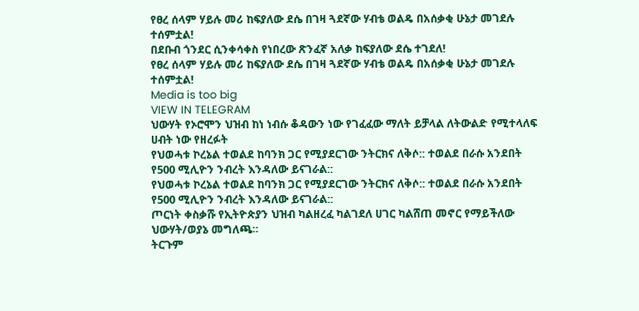የፀረ ሰላም ሃይሉ መሪ ከፍያለው ደሴ በገዛ ጓደኛው ሃብቴ ወልዴ በአሰቃቂ ሁኔታ መገደሉ ተሰምቷል!
በደቡብ ጎንደር ሲንቀሳቀስ የነበረው ጽንፈኛ አለቃ ከፍያለው ደሴ ተገደለ!
የፀረ ሰላም ሃይሉ መሪ ከፍያለው ደሴ በገዛ ጓደኛው ሃብቴ ወልዴ በአሰቃቂ ሁኔታ መገደሉ ተሰምቷል!
Media is too big
VIEW IN TELEGRAM
ህውሃት የኦሮሞን ህዝብ ከነ ነብሱ ቆዳውን ነው የገፈፈው ማለት ይቻላል ለትውልድ የሚተላለፍ ሀብት ነው የዘረፉት
የህወሓቱ ኮረኔል ተወልደ ከባንክ ጋር የሚያደርገው ንትርክና ለቅሶ:: ተወልደ በራሱ አንደበት የ500 ሚሊዮን ንብረት እንዳለው ይናገራል::
የህወሓቱ ኮረኔል ተወልደ ከባንክ ጋር የሚያደርገው ንትርክና ለቅሶ:: ተወልደ በራሱ አንደበት የ500 ሚሊዮን ንብረት እንዳለው ይናገራል::
ጦርነት ቀስቃሹ የኢትዮጵያን ህዝብ ካልዘረፈ ካልገደለ ሀገር ካልሸጠ መኖር የማይችለው ህውሃት/ወያኔ መግለጫ።
ትርጉም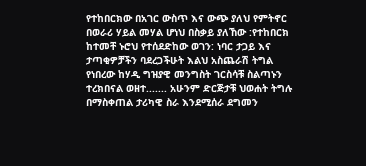የተከበርክው በአገር ውስጥ እና ውጭ ያለህ የምትኖር በወራሪ ሃይል መሃል ሆነህ በስቃይ ያለኸው :የተከበርክ ከተመቸ ኑሮህ የተሰደድከው ወገን: ነባር ታጋይ እና ታጣቂዎቻችን ባደረጋችሁት እልህ አስጨራሽ ትግል የነበረው ከሃዲ ግዝያዊ መንግስት ገርስሳቹ ስልጣኑን ተረክበናል ወዘተ....... አሁንም ድርጅታቹ ህወሐት ትግሉ በማስቀጠል ታሪካዊ ስራ እንደሚሰራ ደግመን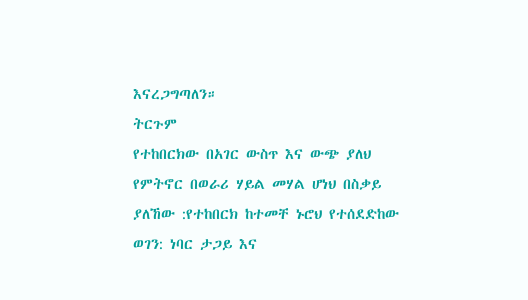እናረጋግጣለን።
ትርጉም
የተከበርክው በአገር ውስጥ እና ውጭ ያለህ የምትኖር በወራሪ ሃይል መሃል ሆነህ በስቃይ ያለኸው :የተከበርክ ከተመቸ ኑሮህ የተሰደድከው ወገን: ነባር ታጋይ እና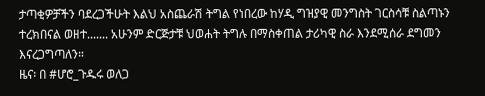ታጣቂዎቻችን ባደረጋችሁት እልህ አስጨራሽ ትግል የነበረው ከሃዲ ግዝያዊ መንግስት ገርስሳቹ ስልጣኑን ተረክበናል ወዘተ....... አሁንም ድርጅታቹ ህወሐት ትግሉ በማስቀጠል ታሪካዊ ስራ እንደሚሰራ ደግመን እናረጋግጣለን።
ዜና፡ በ #ሆሮ_ጉዱሩ ወለጋ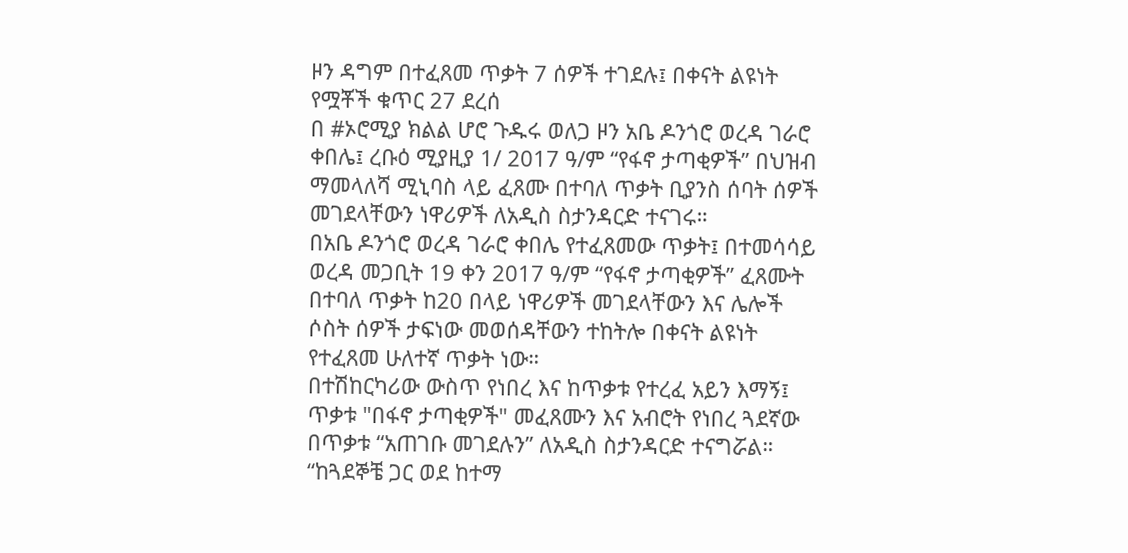ዞን ዳግም በተፈጸመ ጥቃት 7 ሰዎች ተገደሉ፤ በቀናት ልዩነት የሟቾች ቁጥር 27 ደረሰ
በ #ኦሮሚያ ክልል ሆሮ ጉዱሩ ወለጋ ዞን አቤ ዶንጎሮ ወረዳ ገራሮ ቀበሌ፤ ረቡዕ ሚያዚያ 1/ 2017 ዓ/ም “የፋኖ ታጣቂዎች” በህዝብ ማመላለሻ ሚኒባስ ላይ ፈጸሙ በተባለ ጥቃት ቢያንስ ሰባት ሰዎች መገደላቸውን ነዋሪዎች ለአዲስ ስታንዳርድ ተናገሩ።
በአቤ ዶንጎሮ ወረዳ ገራሮ ቀበሌ የተፈጸመው ጥቃት፤ በተመሳሳይ ወረዳ መጋቢት 19 ቀን 2017 ዓ/ም “የፋኖ ታጣቂዎች” ፈጸሙት በተባለ ጥቃት ከ20 በላይ ነዋሪዎች መገደላቸውን እና ሌሎች ሶስት ሰዎች ታፍነው መወሰዳቸውን ተከትሎ በቀናት ልዩነት የተፈጸመ ሁለተኛ ጥቃት ነው።
በተሽከርካሪው ውስጥ የነበረ እና ከጥቃቱ የተረፈ አይን እማኝ፤ ጥቃቱ "በፋኖ ታጣቂዎች" መፈጸሙን እና አብሮት የነበረ ጓደኛው በጥቃቱ “አጠገቡ መገደሉን” ለአዲስ ስታንዳርድ ተናግሯል።
“ከጓደኞቼ ጋር ወደ ከተማ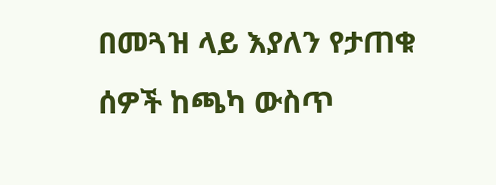በመጓዝ ላይ እያለን የታጠቁ ሰዎች ከጫካ ውስጥ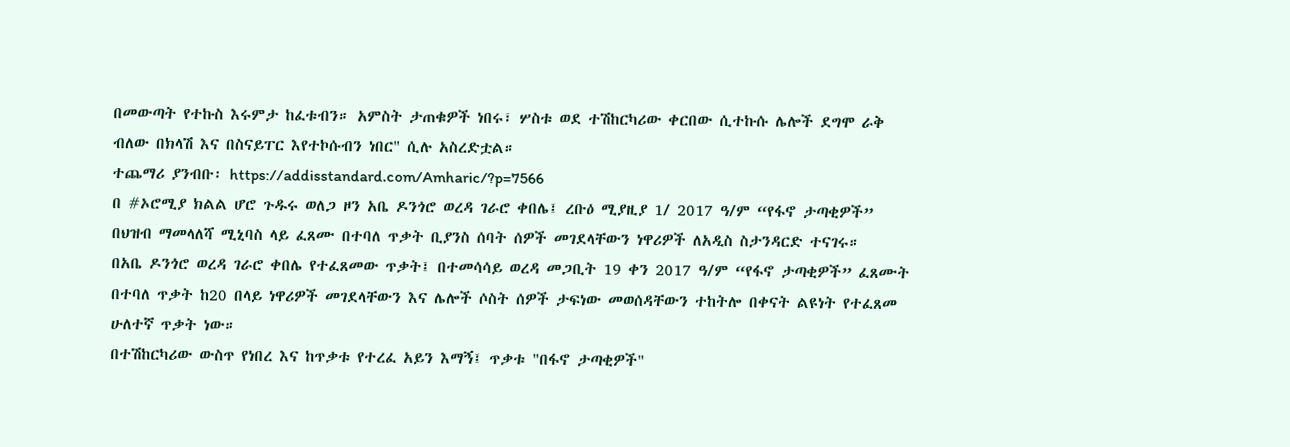በመውጣት የተኩስ እሩምታ ከፈቱብን። አምስት ታጠቁዎች ነበሩ፣ ሦስቱ ወደ ተሽከርካሪው ቀርበው ሲተኩሱ ሌሎች ደግሞ ራቅ ብለው በክላሽ እና በስናይፐር እየተኮሱብን ነበር" ሲሉ አስረድቷል።
ተጨማሪ ያንብቡ፡ https://addisstandard.com/Amharic/?p=7566
በ #ኦሮሚያ ክልል ሆሮ ጉዱሩ ወለጋ ዞን አቤ ዶንጎሮ ወረዳ ገራሮ ቀበሌ፤ ረቡዕ ሚያዚያ 1/ 2017 ዓ/ም “የፋኖ ታጣቂዎች” በህዝብ ማመላለሻ ሚኒባስ ላይ ፈጸሙ በተባለ ጥቃት ቢያንስ ሰባት ሰዎች መገደላቸውን ነዋሪዎች ለአዲስ ስታንዳርድ ተናገሩ።
በአቤ ዶንጎሮ ወረዳ ገራሮ ቀበሌ የተፈጸመው ጥቃት፤ በተመሳሳይ ወረዳ መጋቢት 19 ቀን 2017 ዓ/ም “የፋኖ ታጣቂዎች” ፈጸሙት በተባለ ጥቃት ከ20 በላይ ነዋሪዎች መገደላቸውን እና ሌሎች ሶስት ሰዎች ታፍነው መወሰዳቸውን ተከትሎ በቀናት ልዩነት የተፈጸመ ሁለተኛ ጥቃት ነው።
በተሽከርካሪው ውስጥ የነበረ እና ከጥቃቱ የተረፈ አይን እማኝ፤ ጥቃቱ "በፋኖ ታጣቂዎች"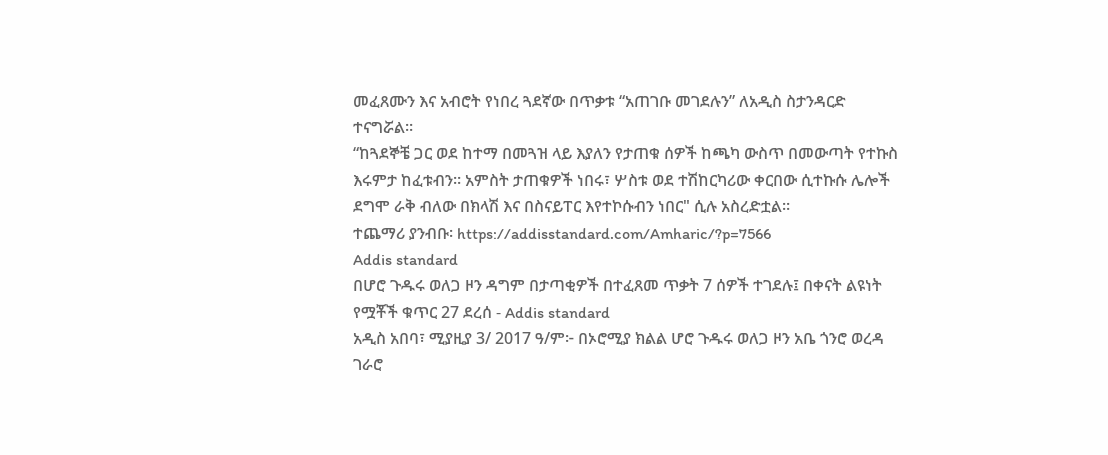መፈጸሙን እና አብሮት የነበረ ጓደኛው በጥቃቱ “አጠገቡ መገደሉን” ለአዲስ ስታንዳርድ ተናግሯል።
“ከጓደኞቼ ጋር ወደ ከተማ በመጓዝ ላይ እያለን የታጠቁ ሰዎች ከጫካ ውስጥ በመውጣት የተኩስ እሩምታ ከፈቱብን። አምስት ታጠቁዎች ነበሩ፣ ሦስቱ ወደ ተሽከርካሪው ቀርበው ሲተኩሱ ሌሎች ደግሞ ራቅ ብለው በክላሽ እና በስናይፐር እየተኮሱብን ነበር" ሲሉ አስረድቷል።
ተጨማሪ ያንብቡ፡ https://addisstandard.com/Amharic/?p=7566
Addis standard
በሆሮ ጉዱሩ ወለጋ ዞን ዳግም በታጣቂዎች በተፈጸመ ጥቃት 7 ሰዎች ተገደሉ፤ በቀናት ልዩነት የሟቾች ቁጥር 27 ደረሰ - Addis standard
አዲስ አበባ፣ ሚያዚያ 3/ 2017 ዓ/ም፦ በኦሮሚያ ክልል ሆሮ ጉዱሩ ወለጋ ዞን አቤ ጎንሮ ወረዳ ገራሮ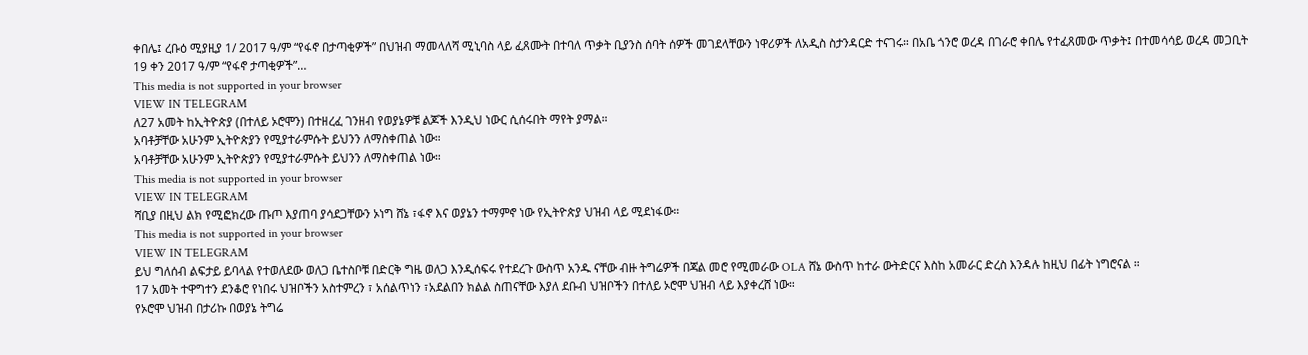ቀበሌ፤ ረቡዕ ሚያዚያ 1/ 2017 ዓ/ም “የፋኖ በታጣቂዎች” በህዝብ ማመላለሻ ሚኒባስ ላይ ፈጸሙት በተባለ ጥቃት ቢያንስ ሰባት ሰዎች መገደላቸውን ነዋሪዎች ለአዲስ ስታንዳርድ ተናገሩ። በአቤ ጎንሮ ወረዳ በገራሮ ቀበሌ የተፈጸመው ጥቃት፤ በተመሳሳይ ወረዳ መጋቢት 19 ቀን 2017 ዓ/ም “የፋኖ ታጣቂዎች”…
This media is not supported in your browser
VIEW IN TELEGRAM
ለ27 አመት ከኢትዮጵያ (በተለይ ኦሮሞን) በተዘረፈ ገንዘብ የወያኔዎቹ ልጆች እንዲህ ነውር ሲሰሩበት ማየት ያማል።
አባቶቻቸው አሁንም ኢትዮጵያን የሚያተራምሱት ይህንን ለማስቀጠል ነው።
አባቶቻቸው አሁንም ኢትዮጵያን የሚያተራምሱት ይህንን ለማስቀጠል ነው።
This media is not supported in your browser
VIEW IN TELEGRAM
ሻቢያ በዚህ ልክ የሚፎክረው ጡጦ እያጠባ ያሳደጋቸውን ኦነግ ሸኔ ፣ፋኖ እና ወያኔን ተማምኖ ነው የኢትዮጵያ ህዝብ ላይ ሚደነፋው።
This media is not supported in your browser
VIEW IN TELEGRAM
ይህ ግለሰብ ልፍታይ ይባላል የተወለደው ወለጋ ቤተስቦቹ በድርቅ ግዜ ወለጋ እንዲሰፍሩ የተደረጉ ውስጥ አንዱ ናቸው ብዙ ትግሬዎች በጃል መሮ የሚመራው OLA ሸኔ ውስጥ ከተራ ውትድርና እስከ አመራር ድረስ እንዳሉ ከዚህ በፊት ነግሮናል ።
17 አመት ተዋግተን ደንቆሮ የነበሩ ህዝቦችን አስተምረን ፣ አሰልጥነን ፣አደልበን ክልል ስጠናቸው እያለ ደቡብ ህዝቦችን በተለይ ኦሮሞ ህዝብ ላይ እያቀረሸ ነው።
የኦሮሞ ህዝብ በታሪኩ በወያኔ ትግሬ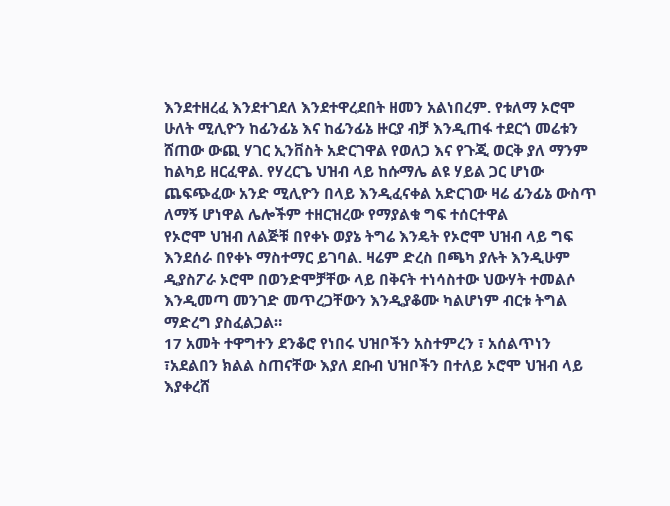እንደተዘረፈ እንደተገደለ እንደተዋረደበት ዘመን አልነበረም. የቱለማ ኦሮሞ ሁለት ሚሊዮን ከፊንፊኔ እና ከፊንፊኔ ዙርያ ብቻ እንዲጠፋ ተደርጎ መሬቱን ሸጠው ውጪ ሃገር ኢንቨስት አድርገዋል የወለጋ እና የጉጂ ወርቅ ያለ ማንም ከልካይ ዘርፈዋል. የሃረርጌ ህዝብ ላይ ከሱማሌ ልዩ ሃይል ጋር ሆነው ጨፍጭፈው አንድ ሚሊዮን በላይ እንዲፈናቀል አድርገው ዛሬ ፊንፊኔ ውስጥ ለማኝ ሆነዋል ሌሎችም ተዘርዝረው የማያልቁ ግፍ ተሰርተዋል
የኦሮሞ ህዝብ ለልጅቹ በየቀኑ ወያኔ ትግሬ እንዴት የኦሮሞ ህዝብ ላይ ግፍ እንደሰራ በየቀኑ ማስተማር ይገባል. ዛሬም ድረስ በጫካ ያሉት እንዲሁም ዲያስፖራ ኦሮሞ በወንድሞቻቸው ላይ በቅናት ተነሳስተው ህውሃት ተመልሶ እንዲመጣ መንገድ መጥረጋቸውን እንዲያቆሙ ካልሆነም ብርቱ ትግል ማድረግ ያስፈልጋል።
17 አመት ተዋግተን ደንቆሮ የነበሩ ህዝቦችን አስተምረን ፣ አሰልጥነን ፣አደልበን ክልል ስጠናቸው እያለ ደቡብ ህዝቦችን በተለይ ኦሮሞ ህዝብ ላይ እያቀረሸ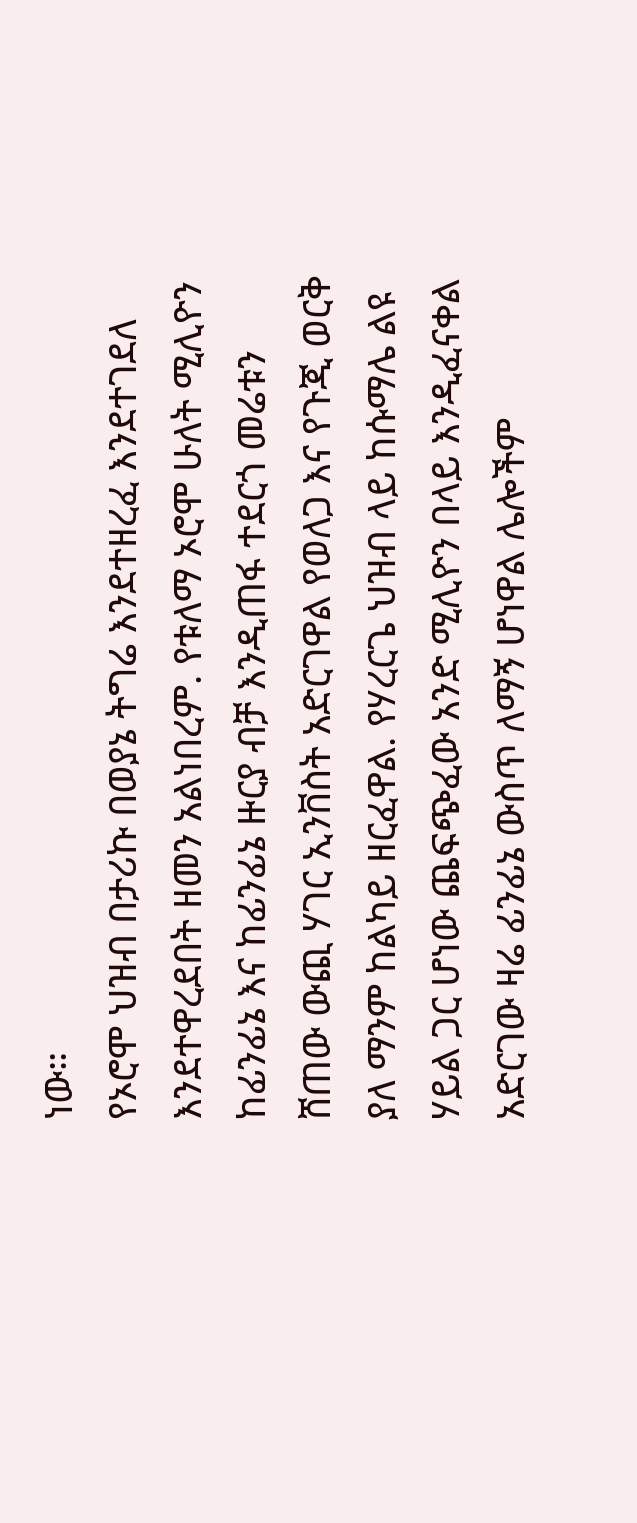ነው።
የኦሮሞ ህዝብ በታሪኩ በወያኔ ትግሬ እንደተዘረፈ እንደተገደለ እንደተዋረደበት ዘመን አልነበረም. የቱለማ ኦሮሞ ሁለት ሚሊዮን ከፊንፊኔ እና ከፊንፊኔ ዙርያ ብቻ እንዲጠፋ ተደርጎ መሬቱን ሸጠው ውጪ ሃገር ኢንቨስት አድርገዋል የወለጋ እና የጉጂ ወርቅ ያለ ማንም ከልካይ ዘርፈዋል. የሃረርጌ ህዝብ ላይ ከሱማሌ ልዩ ሃይል ጋር ሆነው ጨፍጭፈው አንድ ሚሊዮን በላይ እንዲፈናቀል አድርገው ዛሬ ፊንፊኔ ውስጥ ለማኝ ሆነዋል ሌሎችም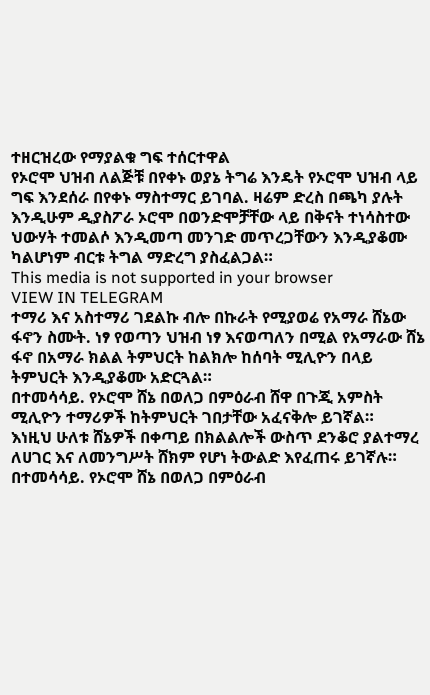ተዘርዝረው የማያልቁ ግፍ ተሰርተዋል
የኦሮሞ ህዝብ ለልጅቹ በየቀኑ ወያኔ ትግሬ እንዴት የኦሮሞ ህዝብ ላይ ግፍ እንደሰራ በየቀኑ ማስተማር ይገባል. ዛሬም ድረስ በጫካ ያሉት እንዲሁም ዲያስፖራ ኦሮሞ በወንድሞቻቸው ላይ በቅናት ተነሳስተው ህውሃት ተመልሶ እንዲመጣ መንገድ መጥረጋቸውን እንዲያቆሙ ካልሆነም ብርቱ ትግል ማድረግ ያስፈልጋል።
This media is not supported in your browser
VIEW IN TELEGRAM
ተማሪ እና አስተማሪ ገደልኩ ብሎ በኩራት የሚያወሬ የአማራ ሸኔው ፋኖን ስሙት. ነፃ የወጣን ህዝብ ነፃ እናወጣለን በሚል የአማራው ሸኔ ፋኖ በአማራ ክልል ትምህርት ከልክሎ ከሰባት ሚሊዮን በላይ ትምህርት እንዲያቆሙ አድርጓል።
በተመሳሳይ. የኦሮሞ ሸኔ በወለጋ በምዕራብ ሸዋ በጉጂ አምስት ሚሊዮን ተማሪዎች ከትምህርት ገበታቸው አፈናቅሎ ይገኛል።
እነዚህ ሁለቱ ሸኔዎች በቀጣይ በክልልሎች ውስጥ ደንቆሮ ያልተማረ ለሀገር እና ለመንግሥት ሸክም የሆነ ትውልድ እየፈጠሩ ይገኛሉ።
በተመሳሳይ. የኦሮሞ ሸኔ በወለጋ በምዕራብ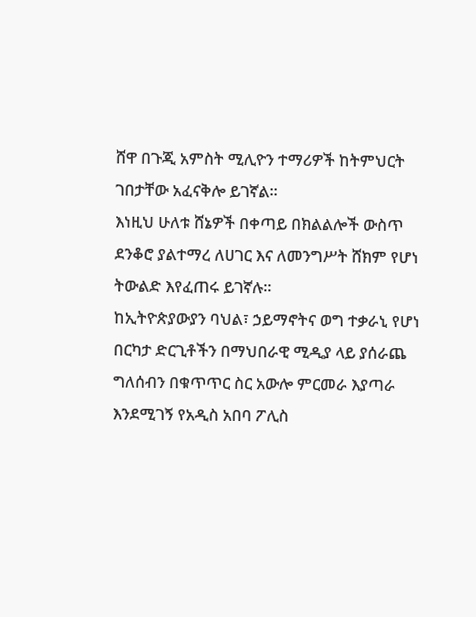ሸዋ በጉጂ አምስት ሚሊዮን ተማሪዎች ከትምህርት ገበታቸው አፈናቅሎ ይገኛል።
እነዚህ ሁለቱ ሸኔዎች በቀጣይ በክልልሎች ውስጥ ደንቆሮ ያልተማረ ለሀገር እና ለመንግሥት ሸክም የሆነ ትውልድ እየፈጠሩ ይገኛሉ።
ከኢትዮጵያውያን ባህል፣ ኃይማኖትና ወግ ተቃራኒ የሆነ በርካታ ድርጊቶችን በማህበራዊ ሚዲያ ላይ ያሰራጨ ግለሰብን በቁጥጥር ስር አውሎ ምርመራ እያጣራ እንደሚገኝ የአዲስ አበባ ፖሊስ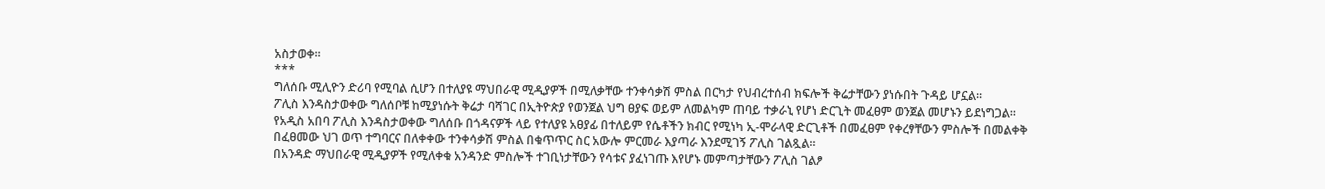አስታወቀ።
***
ግለሰቡ ሚሊዮን ድሪባ የሚባል ሲሆን በተለያዩ ማህበራዊ ሚዲያዎች በሚለቃቸው ተንቀሳቃሽ ምስል በርካታ የህብረተሰብ ክፍሎች ቅሬታቸውን ያነሱበት ጉዳይ ሆኗል።
ፖሊስ እንዳስታወቀው ግለሰቦቹ ከሚያነሱት ቅሬታ ባሻገር በኢትዮጵያ የወንጀል ህግ ፀያፍ ወይም ለመልካም ጠባይ ተቃራኒ የሆነ ድርጊት መፈፀም ወንጀል መሆኑን ይደነግጋል። የአዲስ አበባ ፖሊስ እንዳስታወቀው ግለሰቡ በጎዳናዎች ላይ የተለያዩ አፀያፊ በተለይም የሴቶችን ክብር የሚነካ ኢ-ሞራላዊ ድርጊቶች በመፈፀም የቀረፃቸውን ምስሎች በመልቀቅ በፈፀመው ህገ ወጥ ተግባርና በለቀቀው ተንቀሳቃሽ ምስል በቁጥጥር ስር አውሎ ምርመራ እያጣራ እንደሚገኝ ፖሊስ ገልጿል።
በአንዳድ ማህበራዊ ሚዲያዎች የሚለቀቁ አንዳንድ ምስሎች ተገቢነታቸውን የሳቱና ያፈነገጡ እየሆኑ መምጣታቸውን ፖሊስ ገልፆ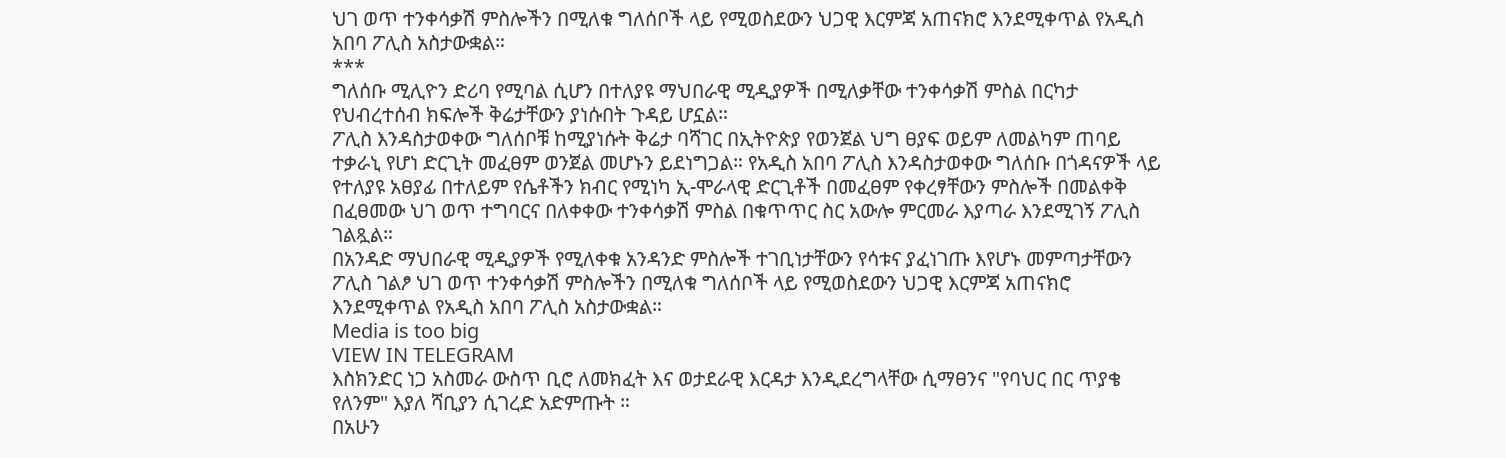ህገ ወጥ ተንቀሳቃሽ ምስሎችን በሚለቁ ግለሰቦች ላይ የሚወስደውን ህጋዊ እርምጃ አጠናክሮ እንደሚቀጥል የአዲስ አበባ ፖሊስ አስታውቋል።
***
ግለሰቡ ሚሊዮን ድሪባ የሚባል ሲሆን በተለያዩ ማህበራዊ ሚዲያዎች በሚለቃቸው ተንቀሳቃሽ ምስል በርካታ የህብረተሰብ ክፍሎች ቅሬታቸውን ያነሱበት ጉዳይ ሆኗል።
ፖሊስ እንዳስታወቀው ግለሰቦቹ ከሚያነሱት ቅሬታ ባሻገር በኢትዮጵያ የወንጀል ህግ ፀያፍ ወይም ለመልካም ጠባይ ተቃራኒ የሆነ ድርጊት መፈፀም ወንጀል መሆኑን ይደነግጋል። የአዲስ አበባ ፖሊስ እንዳስታወቀው ግለሰቡ በጎዳናዎች ላይ የተለያዩ አፀያፊ በተለይም የሴቶችን ክብር የሚነካ ኢ-ሞራላዊ ድርጊቶች በመፈፀም የቀረፃቸውን ምስሎች በመልቀቅ በፈፀመው ህገ ወጥ ተግባርና በለቀቀው ተንቀሳቃሽ ምስል በቁጥጥር ስር አውሎ ምርመራ እያጣራ እንደሚገኝ ፖሊስ ገልጿል።
በአንዳድ ማህበራዊ ሚዲያዎች የሚለቀቁ አንዳንድ ምስሎች ተገቢነታቸውን የሳቱና ያፈነገጡ እየሆኑ መምጣታቸውን ፖሊስ ገልፆ ህገ ወጥ ተንቀሳቃሽ ምስሎችን በሚለቁ ግለሰቦች ላይ የሚወስደውን ህጋዊ እርምጃ አጠናክሮ እንደሚቀጥል የአዲስ አበባ ፖሊስ አስታውቋል።
Media is too big
VIEW IN TELEGRAM
እስክንድር ነጋ አስመራ ውስጥ ቢሮ ለመክፈት እና ወታደራዊ እርዳታ እንዲደረግላቸው ሲማፀንና "የባህር በር ጥያቄ የለንም" እያለ ሻቢያን ሲገረድ አድምጡት ።
በአሁን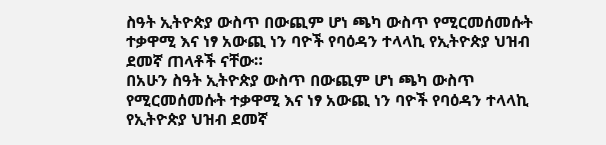ስዓት ኢትዮጵያ ውስጥ በውጪም ሆነ ጫካ ውስጥ የሚርመሰመሱት ተቃዋሚ እና ነፃ አውጪ ነን ባዮች የባዕዳን ተላላኪ የኢትዮጵያ ህዝብ ደመኛ ጠላቶች ናቸው።
በአሁን ስዓት ኢትዮጵያ ውስጥ በውጪም ሆነ ጫካ ውስጥ የሚርመሰመሱት ተቃዋሚ እና ነፃ አውጪ ነን ባዮች የባዕዳን ተላላኪ የኢትዮጵያ ህዝብ ደመኛ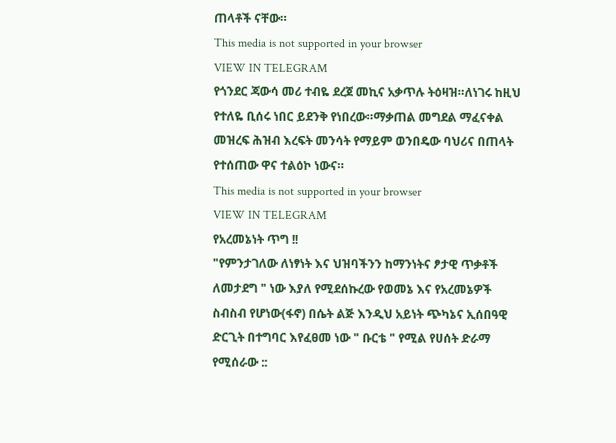ጠላቶች ናቸው።
This media is not supported in your browser
VIEW IN TELEGRAM
የጎንደር ጃውሳ መሪ ተብዬ ደረጀ መኪና አቃጥሉ ትዕዛዝ።ለነገሩ ከዚህ የተለዬ ቢሰሩ ነበር ይደንቅ የነበረው።ማቃጠል መግደል ማፈናቀል መዝረፍ ሕዝብ እረፍት መንሳት የማይም ወንበዴው ባህሪና በጠላት የተሰጠው ዋና ተልዕኮ ነውና።
This media is not supported in your browser
VIEW IN TELEGRAM
የአረመኔነት ጥግ !!
"የምንታገለው ለነፃነት እና ህዝባችንን ከማንነትና ፆታዊ ጥቃቶች ለመታደግ " ነው እያለ የሚደሰኩረው የወመኔ እና የአረመኔዎች ስብስብ የሆነው(ፋኖ) በሴት ልጅ እንዲህ አይነት ጭካኔና ኢሰበዓዊ ድርጊት በተግባር እየፈፀመ ነው " ቡርቴ " የሚል የሀሰት ድራማ የሚሰራው ::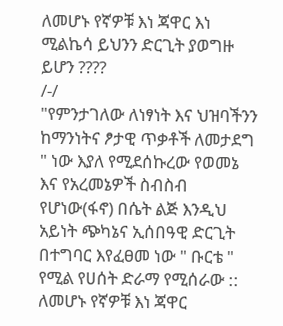ለመሆኑ የኛዎቹ እነ ጃዋር እነ ሚልኬሳ ይህንን ድርጊት ያወግዙ ይሆን ????
/-/
"የምንታገለው ለነፃነት እና ህዝባችንን ከማንነትና ፆታዊ ጥቃቶች ለመታደግ " ነው እያለ የሚደሰኩረው የወመኔ እና የአረመኔዎች ስብስብ የሆነው(ፋኖ) በሴት ልጅ እንዲህ አይነት ጭካኔና ኢሰበዓዊ ድርጊት በተግባር እየፈፀመ ነው " ቡርቴ " የሚል የሀሰት ድራማ የሚሰራው ::
ለመሆኑ የኛዎቹ እነ ጃዋር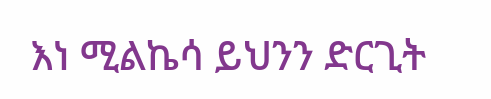እነ ሚልኬሳ ይህንን ድርጊት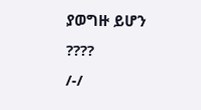ያወግዙ ይሆን ????
/-/